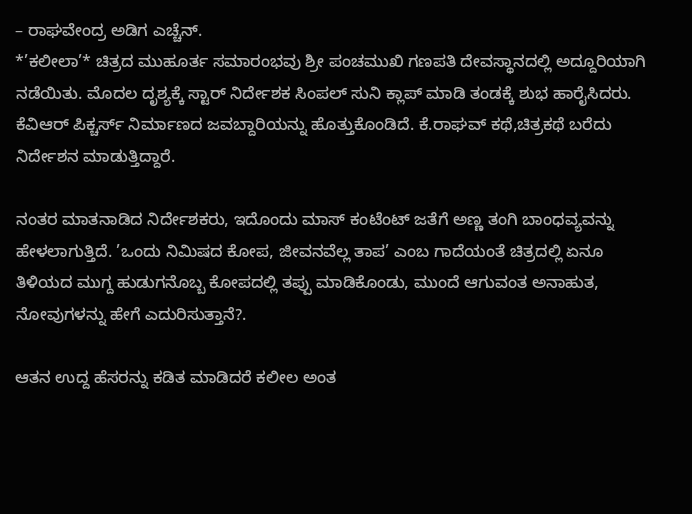– ರಾಘವೇಂದ್ರ ಅಡಿಗ ಎಚ್ಚೆನ್.
*’ಕಲೀಲಾ’* ಚಿತ್ರದ ಮುಹೂರ್ತ ಸಮಾರಂಭವು ಶ್ರೀ ಪಂಚಮುಖಿ ಗಣಪತಿ ದೇವಸ್ಥಾನದಲ್ಲಿ ಅದ್ದೂರಿಯಾಗಿ ನಡೆಯಿತು. ಮೊದಲ ದೃಶ್ಯಕ್ಕೆ ಸ್ಟಾರ್ ನಿರ್ದೇಶಕ ಸಿಂಪಲ್ ಸುನಿ ಕ್ಲಾಪ್ ಮಾಡಿ ತಂಡಕ್ಕೆ ಶುಭ ಹಾರೈಸಿದರು. ಕೆವಿಆರ್ ಪಿಕ್ಚರ್ಸ್ ನಿರ್ಮಾಣದ ಜವಬ್ದಾರಿಯನ್ನು ಹೊತ್ತುಕೊಂಡಿದೆ. ಕೆ.ರಾಘವ್ ಕಥೆ,ಚಿತ್ರಕಥೆ ಬರೆದು ನಿರ್ದೇಶನ ಮಾಡುತ್ತಿದ್ದಾರೆ.

ನಂತರ ಮಾತನಾಡಿದ ನಿರ್ದೇಶಕರು, ಇದೊಂದು ಮಾಸ್ ಕಂಟೆಂಟ್ ಜತೆಗೆ ಅಣ್ಣ ತಂಗಿ ಬಾಂಧವ್ಯವನ್ನು ಹೇಳಲಾಗುತ್ತಿದೆ. ’ಒಂದು ನಿಮಿಷದ ಕೋಪ, ಜೀವನವೆಲ್ಲ ತಾಪ’ ಎಂಬ ಗಾದೆಯಂತೆ ಚಿತ್ರದಲ್ಲಿ ಏನೂ ತಿಳಿಯದ ಮುಗ್ದ ಹುಡುಗನೊಬ್ಬ ಕೋಪದಲ್ಲಿ ತಪ್ಪು ಮಾಡಿಕೊಂಡು, ಮುಂದೆ ಆಗುವಂತ ಅನಾಹುತ, ನೋವುಗಳನ್ನು ಹೇಗೆ ಎದುರಿಸುತ್ತಾನೆ?.

ಆತನ ಉದ್ದ ಹೆಸರನ್ನು ಕಡಿತ ಮಾಡಿದರೆ ಕಲೀಲ ಅಂತ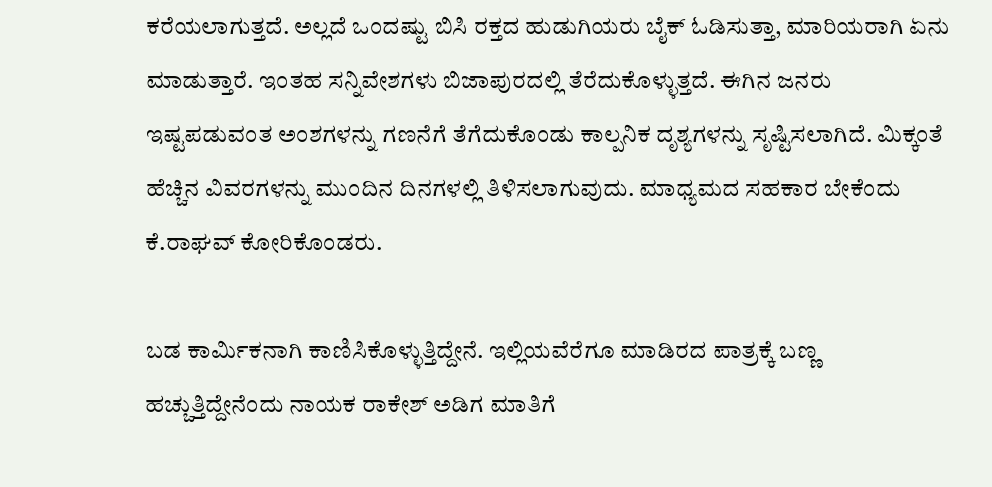ಕರೆಯಲಾಗುತ್ತದೆ. ಅಲ್ಲದೆ ಒಂದಷ್ಟು ಬಿಸಿ ರಕ್ತದ ಹುಡುಗಿಯರು ಬೈಕ್ ಓಡಿಸುತ್ತಾ, ಮಾರಿಯರಾಗಿ ಏನು ಮಾಡುತ್ತಾರೆ. ಇಂತಹ ಸನ್ನಿವೇಶಗಳು ಬಿಜಾಪುರದಲ್ಲಿ ತೆರೆದುಕೊಳ್ಳುತ್ತದೆ. ಈಗಿನ ಜನರು ಇಷ್ಟಪಡುವಂತ ಅಂಶಗಳನ್ನು ಗಣನೆಗೆ ತೆಗೆದುಕೊಂಡು ಕಾಲ್ಪನಿಕ ದೃಶ್ಯಗಳನ್ನು ಸೃಷ್ಟಿಸಲಾಗಿದೆ. ಮಿಕ್ಕಂತೆ ಹೆಚ್ಚಿನ ವಿವರಗಳನ್ನು ಮುಂದಿನ ದಿನಗಳಲ್ಲಿ ತಿಳಿಸಲಾಗುವುದು. ಮಾಧ್ಯಮದ ಸಹಕಾರ ಬೇಕೆಂದು ಕೆ.ರಾಘವ್ ಕೋರಿಕೊಂಡರು.

ಬಡ ಕಾರ್ಮಿಕನಾಗಿ ಕಾಣಿಸಿಕೊಳ್ಳುತ್ತಿದ್ದೇನೆ. ಇಲ್ಲಿಯವೆರೆಗೂ ಮಾಡಿರದ ಪಾತ್ರಕ್ಕೆ ಬಣ್ಣ ಹಚ್ಚುತ್ತಿದ್ದೇನೆಂದು ನಾಯಕ ರಾಕೇಶ್ ಅಡಿಗ ಮಾತಿಗೆ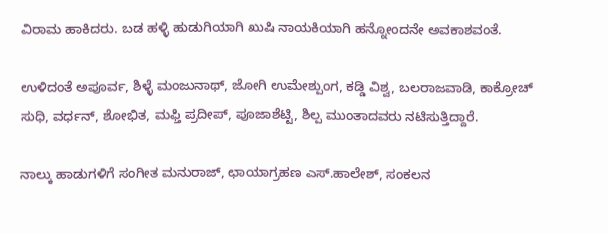ವಿರಾಮ ಹಾಕಿದರು. ಬಡ ಹಳ್ಳಿ ಹುಡುಗಿಯಾಗಿ ಖುಷಿ ನಾಯಕಿಯಾಗಿ ಹನ್ನೋಂದನೇ ಅವಕಾಶವಂತೆ.

ಉಳಿದಂತೆ ಅಪೂರ್ವ, ಶಿಳ್ಳೆ ಮಂಜುನಾಥ್, ಜೋಗಿ ಉಮೇಶ್ಪುಂಗ, ಕಡ್ಡಿ ವಿಶ್ವ, ಬಲರಾಜವಾಡಿ, ಕಾಕ್ರೋಚ್ ಸುಧಿ, ವರ್ಧನ್, ಶೋಭಿತ, ಮಫ್ತಿ ಪ್ರದೀಪ್, ಪೂಜಾಶೆಟ್ಟಿ, ಶಿಲ್ಪ ಮುಂತಾದವರು ನಟಿಸುತ್ತಿದ್ದಾರೆ.

ನಾಲ್ಕು ಹಾಡುಗಳಿಗೆ ಸಂಗೀತ ಮನುರಾಜ್, ಛಾಯಾಗ್ರಹಣ ಎಸ್.ಹಾಲೇಶ್, ಸಂಕಲನ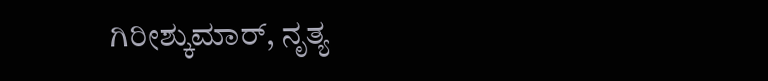ಗಿರೀಶ್ಕುಮಾರ್, ನೃತ್ಯ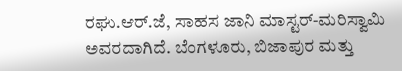ರಘು.ಆರ್.ಜೆ, ಸಾಹಸ ಜಾನಿ ಮಾಸ್ಟರ್-ಮರಿಸ್ವಾಮಿ ಅವರದಾಗಿದೆ. ಬೆಂಗಳೂರು, ಬಿಜಾಪುರ ಮತ್ತು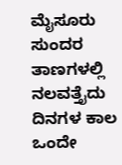ಮೈಸೂರು ಸುಂದರ ತಾಣಗಳಲ್ಲಿ ನಲವತ್ತೈದು ದಿನಗಳ ಕಾಲ ಒಂದೇ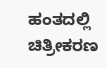ಹಂತದಲ್ಲಿ ಚಿತ್ರೀಕರಣ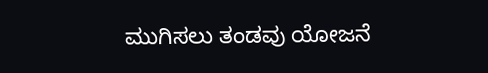ಮುಗಿಸಲು ತಂಡವು ಯೋಜನೆ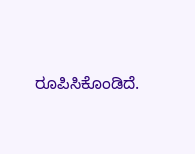ರೂಪಿಸಿಕೊಂಡಿದೆ.